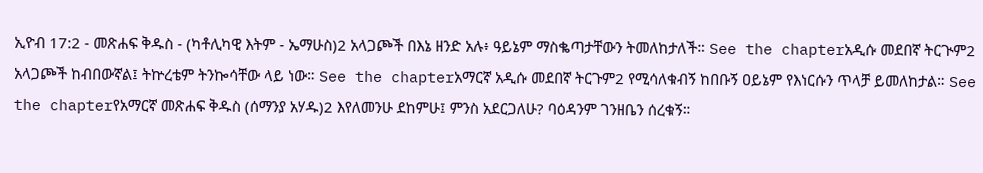ኢዮብ 17:2 - መጽሐፍ ቅዱስ - (ካቶሊካዊ እትም - ኤማሁስ)2 አላጋጮች በእኔ ዘንድ አሉ፥ ዓይኔም ማስቈጣታቸውን ትመለከታለች። See the chapterአዲሱ መደበኛ ትርጒም2 አላጋጮች ከብበውኛል፤ ትኵረቴም ትንኰሳቸው ላይ ነው። See the chapterአማርኛ አዲሱ መደበኛ ትርጉም2 የሚሳለቁብኝ ከበቡኝ ዐይኔም የእነርሱን ጥላቻ ይመለከታል። See the chapterየአማርኛ መጽሐፍ ቅዱስ (ሰማንያ አሃዱ)2 እየለመንሁ ደከምሁ፤ ምንስ አደርጋለሁ? ባዕዳንም ገንዘቤን ሰረቁኝ።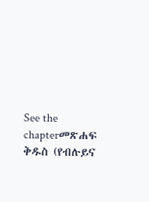See the chapterመጽሐፍ ቅዱስ (የብሉይና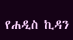የሐዲስ ኪዳን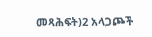መጻሕፍት)2 አላጋጮች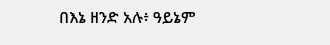በእኔ ዘንድ አሉ፥ ዓይኔም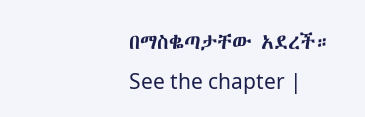በማስቈጣታቸው አደረች። See the chapter |